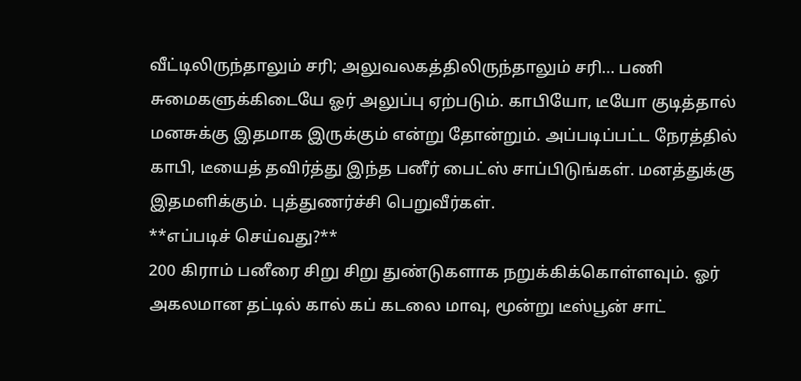வீட்டிலிருந்தாலும் சரி; அலுவலகத்திலிருந்தாலும் சரி… பணி சுமைகளுக்கிடையே ஓர் அலுப்பு ஏற்படும். காபியோ, டீயோ குடித்தால் மனசுக்கு இதமாக இருக்கும் என்று தோன்றும். அப்படிப்பட்ட நேரத்தில் காபி, டீயைத் தவிர்த்து இந்த பனீர் பைட்ஸ் சாப்பிடுங்கள். மனத்துக்கு இதமளிக்கும். புத்துணர்ச்சி பெறுவீர்கள்.
**எப்படிச் செய்வது?**
200 கிராம் பனீரை சிறு சிறு துண்டுகளாக நறுக்கிக்கொள்ளவும். ஓர் அகலமான தட்டில் கால் கப் கடலை மாவு, மூன்று டீஸ்பூன் சாட்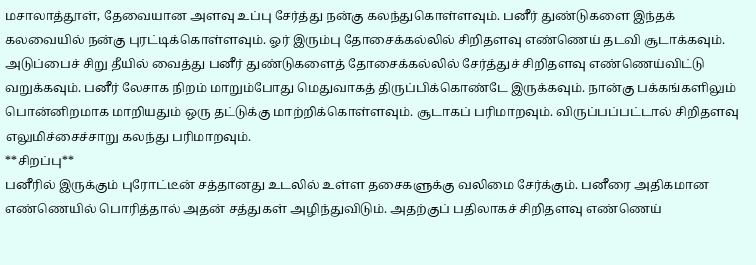மசாலாத்தூள், தேவையான அளவு உப்பு சேர்த்து நன்கு கலந்துகொள்ளவும். பனீர் துண்டுகளை இந்தக் கலவையில் நன்கு புரட்டிக்கொள்ளவும். ஓர் இரும்பு தோசைக்கல்லில் சிறிதளவு எண்ணெய் தடவி சூடாக்கவும். அடுப்பைச் சிறு தீயில் வைத்து பனீர் துண்டுகளைத் தோசைக்கல்லில் சேர்த்துச் சிறிதளவு எண்ணெய்விட்டு வறுக்கவும். பனீர் லேசாக நிறம் மாறும்போது மெதுவாகத் திருப்பிக்கொண்டே இருக்கவும். நான்கு பக்கங்களிலும் பொன்னிறமாக மாறியதும் ஒரு தட்டுக்கு மாற்றிக்கொள்ளவும். சூடாகப் பரிமாறவும். விருப்பப்பட்டால் சிறிதளவு எலுமிச்சைச்சாறு கலந்து பரிமாறவும்.
**சிறப்பு**
பனீரில் இருக்கும் புரோட்டீன் சத்தானது உடலில் உள்ள தசைகளுக்கு வலிமை சேர்க்கும். பனீரை அதிகமான எண்ணெயில் பொரித்தால் அதன் சத்துகள் அழிந்துவிடும். அதற்குப் பதிலாகச் சிறிதளவு எண்ணெய்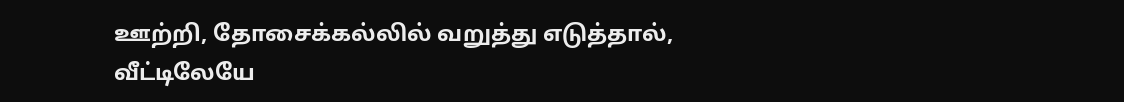ஊற்றி, தோசைக்கல்லில் வறுத்து எடுத்தால், வீட்டிலேயே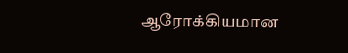ஆரோக்கியமான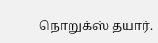நொறுக்ஸ் தயார்.